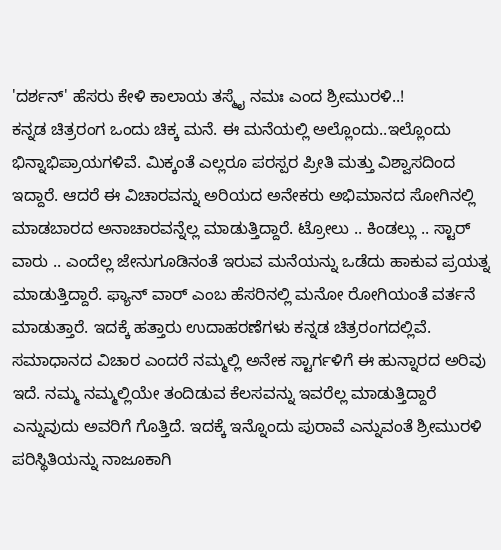'ದರ್ಶನ್' ಹೆಸರು ಕೇಳಿ ಕಾಲಾಯ ತಸ್ಮೈ ನಮಃ ಎಂದ ಶ್ರೀಮುರಳಿ..!
ಕನ್ನಡ ಚಿತ್ರರಂಗ ಒಂದು ಚಿಕ್ಕ ಮನೆ. ಈ ಮನೆಯಲ್ಲಿ ಅಲ್ಲೊಂದು..ಇಲ್ಲೊಂದು ಭಿನ್ನಾಭಿಪ್ರಾಯಗಳಿವೆ. ಮಿಕ್ಕಂತೆ ಎಲ್ಲರೂ ಪರಸ್ಪರ ಪ್ರೀತಿ ಮತ್ತು ವಿಶ್ವಾಸದಿಂದ ಇದ್ದಾರೆ. ಆದರೆ ಈ ವಿಚಾರವನ್ನು ಅರಿಯದ ಅನೇಕರು ಅಭಿಮಾನದ ಸೋಗಿನಲ್ಲಿ ಮಾಡಬಾರದ ಅನಾಚಾರವನ್ನೆಲ್ಲ ಮಾಡುತ್ತಿದ್ದಾರೆ. ಟ್ರೋಲು .. ಕಿಂಡಲ್ಲು .. ಸ್ಟಾರ್ ವಾರು .. ಎಂದೆಲ್ಲ ಜೇನುಗೂಡಿನಂತೆ ಇರುವ ಮನೆಯನ್ನು ಒಡೆದು ಹಾಕುವ ಪ್ರಯತ್ನ ಮಾಡುತ್ತಿದ್ದಾರೆ. ಫ್ಯಾನ್ ವಾರ್ ಎಂಬ ಹೆಸರಿನಲ್ಲಿ ಮನೋ ರೋಗಿಯಂತೆ ವರ್ತನೆ ಮಾಡುತ್ತಾರೆ. ಇದಕ್ಕೆ ಹತ್ತಾರು ಉದಾಹರಣೆಗಳು ಕನ್ನಡ ಚಿತ್ರರಂಗದಲ್ಲಿವೆ.
ಸಮಾಧಾನದ ವಿಚಾರ ಎಂದರೆ ನಮ್ಮಲ್ಲಿ ಅನೇಕ ಸ್ಟಾರ್ಗಳಿಗೆ ಈ ಹುನ್ನಾರದ ಅರಿವು ಇದೆ. ನಮ್ಮ ನಮ್ಮಲ್ಲಿಯೇ ತಂದಿಡುವ ಕೆಲಸವನ್ನು ಇವರೆಲ್ಲ ಮಾಡುತ್ತಿದ್ದಾರೆ ಎನ್ನುವುದು ಅವರಿಗೆ ಗೊತ್ತಿದೆ. ಇದಕ್ಕೆ ಇನ್ನೊಂದು ಪುರಾವೆ ಎನ್ನುವಂತೆ ಶ್ರೀಮುರಳಿ ಪರಿಸ್ಥಿತಿಯನ್ನು ನಾಜೂಕಾಗಿ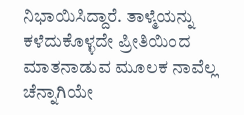ನಿಭಾಯಿಸಿದ್ದಾರೆ. ತಾಳ್ಮೆಯನ್ನು ಕಳೆದುಕೊಳ್ಳದೇ ಪ್ರೀತಿಯಿಂದ ಮಾತನಾಡುವ ಮೂಲಕ ನಾವೆಲ್ಲ ಚೆನ್ನಾಗಿಯೇ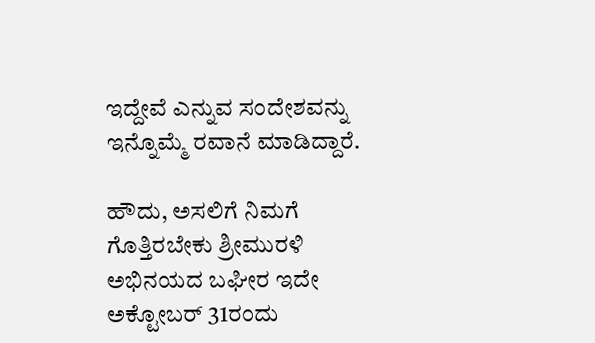ಇದ್ದೇವೆ ಎನ್ನುವ ಸಂದೇಶವನ್ನು ಇನ್ನೊಮ್ಮೆ ರವಾನೆ ಮಾಡಿದ್ದಾರೆ.

ಹೌದು, ಅಸಲಿಗೆ ನಿಮಗೆ ಗೊತ್ತಿರಬೇಕು ಶ್ರೀಮುರಳಿ ಅಭಿನಯದ ಬಘೀರ ಇದೇ ಅಕ್ಟೋಬರ್ 31ರಂದು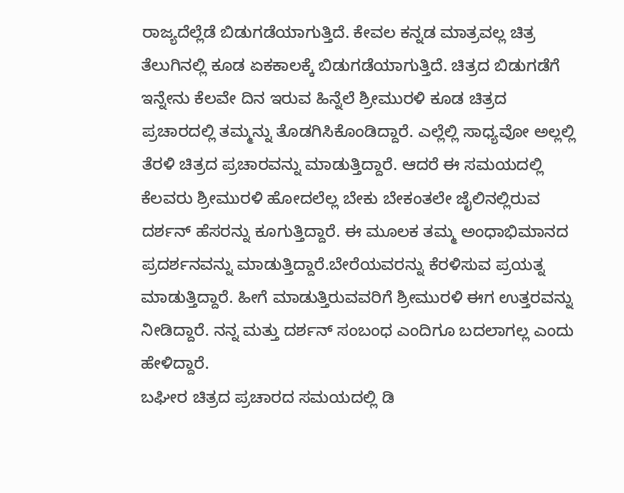ರಾಜ್ಯದೆಲ್ಲೆಡೆ ಬಿಡುಗಡೆಯಾಗುತ್ತಿದೆ. ಕೇವಲ ಕನ್ನಡ ಮಾತ್ರವಲ್ಲ ಚಿತ್ರ ತೆಲುಗಿನಲ್ಲಿ ಕೂಡ ಏಕಕಾಲಕ್ಕೆ ಬಿಡುಗಡೆಯಾಗುತ್ತಿದೆ. ಚಿತ್ರದ ಬಿಡುಗಡೆಗೆ ಇನ್ನೇನು ಕೆಲವೇ ದಿನ ಇರುವ ಹಿನ್ನೆಲೆ ಶ್ರೀಮುರಳಿ ಕೂಡ ಚಿತ್ರದ ಪ್ರಚಾರದಲ್ಲಿ ತಮ್ಮನ್ನು ತೊಡಗಿಸಿಕೊಂಡಿದ್ದಾರೆ. ಎಲ್ಲೆಲ್ಲಿ ಸಾಧ್ಯವೋ ಅಲ್ಲಲ್ಲಿ ತೆರಳಿ ಚಿತ್ರದ ಪ್ರಚಾರವನ್ನು ಮಾಡುತ್ತಿದ್ದಾರೆ. ಆದರೆ ಈ ಸಮಯದಲ್ಲಿ ಕೆಲವರು ಶ್ರೀಮುರಳಿ ಹೋದಲೆಲ್ಲ ಬೇಕು ಬೇಕಂತಲೇ ಜೈಲಿನಲ್ಲಿರುವ ದರ್ಶನ್ ಹೆಸರನ್ನು ಕೂಗುತ್ತಿದ್ದಾರೆ. ಈ ಮೂಲಕ ತಮ್ಮ ಅಂಧಾಭಿಮಾನದ ಪ್ರದರ್ಶನವನ್ನು ಮಾಡುತ್ತಿದ್ದಾರೆ.ಬೇರೆಯವರನ್ನು ಕೆರಳಿಸುವ ಪ್ರಯತ್ನ ಮಾಡುತ್ತಿದ್ದಾರೆ. ಹೀಗೆ ಮಾಡುತ್ತಿರುವವರಿಗೆ ಶ್ರೀಮುರಳಿ ಈಗ ಉತ್ತರವನ್ನು ನೀಡಿದ್ದಾರೆ. ನನ್ನ ಮತ್ತು ದರ್ಶನ್ ಸಂಬಂಧ ಎಂದಿಗೂ ಬದಲಾಗಲ್ಲ ಎಂದು ಹೇಳಿದ್ದಾರೆ.
ಬಘೀರ ಚಿತ್ರದ ಪ್ರಚಾರದ ಸಮಯದಲ್ಲಿ ಡಿ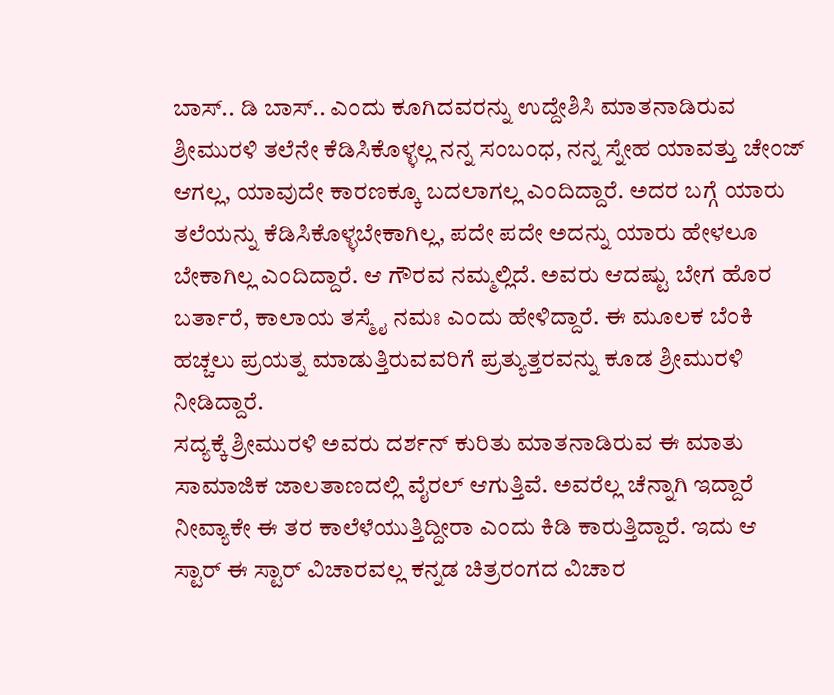ಬಾಸ್.. ಡಿ ಬಾಸ್.. ಎಂದು ಕೂಗಿದವರನ್ನು ಉದ್ದೇಶಿಸಿ ಮಾತನಾಡಿರುವ ಶ್ರೀಮುರಳಿ ತಲೆನೇ ಕೆಡಿಸಿಕೊಳ್ಳಲ್ಲ ನನ್ನ ಸಂಬಂಧ, ನನ್ನ ಸ್ನೇಹ ಯಾವತ್ತು ಚೇಂಜ್ ಆಗಲ್ಲ, ಯಾವುದೇ ಕಾರಣಕ್ಕೂ ಬದಲಾಗಲ್ಲ ಎಂದಿದ್ದಾರೆ. ಅದರ ಬಗ್ಗೆ ಯಾರು ತಲೆಯನ್ನು ಕೆಡಿಸಿಕೊಳ್ಳಬೇಕಾಗಿಲ್ಲ, ಪದೇ ಪದೇ ಅದನ್ನು ಯಾರು ಹೇಳಲೂ ಬೇಕಾಗಿಲ್ಲ ಎಂದಿದ್ದಾರೆ. ಆ ಗೌರವ ನಮ್ಮಲ್ಲಿದೆ. ಅವರು ಆದಷ್ಟು ಬೇಗ ಹೊರ ಬರ್ತಾರೆ, ಕಾಲಾಯ ತಸ್ಮೈ ನಮಃ ಎಂದು ಹೇಳಿದ್ದಾರೆ. ಈ ಮೂಲಕ ಬೆಂಕಿ ಹಚ್ಚಲು ಪ್ರಯತ್ನ ಮಾಡುತ್ತಿರುವವರಿಗೆ ಪ್ರತ್ಯುತ್ತರವನ್ನು ಕೂಡ ಶ್ರೀಮುರಳಿ ನೀಡಿದ್ದಾರೆ.
ಸದ್ಯಕ್ಕೆ ಶ್ರೀಮುರಳಿ ಅವರು ದರ್ಶನ್ ಕುರಿತು ಮಾತನಾಡಿರುವ ಈ ಮಾತು ಸಾಮಾಜಿಕ ಜಾಲತಾಣದಲ್ಲಿ ವೈರಲ್ ಆಗುತ್ತಿವೆ. ಅವರೆಲ್ಲ ಚೆನ್ನಾಗಿ ಇದ್ದಾರೆ ನೀವ್ಯಾಕೇ ಈ ತರ ಕಾಲೆಳೆಯುತ್ತಿದ್ದೀರಾ ಎಂದು ಕಿಡಿ ಕಾರುತ್ತಿದ್ದಾರೆ. ಇದು ಆ ಸ್ಟಾರ್ ಈ ಸ್ಟಾರ್ ವಿಚಾರವಲ್ಲ ಕನ್ನಡ ಚಿತ್ರರಂಗದ ವಿಚಾರ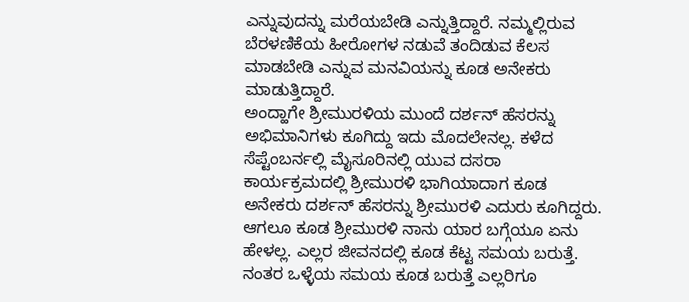ಎನ್ನುವುದನ್ನು ಮರೆಯಬೇಡಿ ಎನ್ನುತ್ತಿದ್ದಾರೆ. ನಮ್ಮಲ್ಲಿರುವ ಬೆರಳಣಿಕೆಯ ಹೀರೋಗಳ ನಡುವೆ ತಂದಿಡುವ ಕೆಲಸ ಮಾಡಬೇಡಿ ಎನ್ನುವ ಮನವಿಯನ್ನು ಕೂಡ ಅನೇಕರು ಮಾಡುತ್ತಿದ್ದಾರೆ.
ಅಂದ್ಹಾಗೇ ಶ್ರೀಮುರಳಿಯ ಮುಂದೆ ದರ್ಶನ್ ಹೆಸರನ್ನು ಅಭಿಮಾನಿಗಳು ಕೂಗಿದ್ದು ಇದು ಮೊದಲೇನಲ್ಲ. ಕಳೆದ ಸೆಪ್ಟೆಂಬರ್ನಲ್ಲಿ ಮೈಸೂರಿನಲ್ಲಿ ಯುವ ದಸರಾ ಕಾರ್ಯಕ್ರಮದಲ್ಲಿ ಶ್ರೀಮುರಳಿ ಭಾಗಿಯಾದಾಗ ಕೂಡ ಅನೇಕರು ದರ್ಶನ್ ಹೆಸರನ್ನು ಶ್ರೀಮುರಳಿ ಎದುರು ಕೂಗಿದ್ದರು. ಆಗಲೂ ಕೂಡ ಶ್ರೀಮುರಳಿ ನಾನು ಯಾರ ಬಗ್ಗೆಯೂ ಏನು ಹೇಳಲ್ಲ. ಎಲ್ಲರ ಜೀವನದಲ್ಲಿ ಕೂಡ ಕೆಟ್ಟ ಸಮಯ ಬರುತ್ತೆ. ನಂತರ ಒಳ್ಳೆಯ ಸಮಯ ಕೂಡ ಬರುತ್ತೆ ಎಲ್ಲರಿಗೂ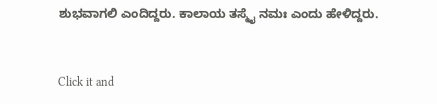ಶುಭವಾಗಲಿ ಎಂದಿದ್ದರು. ಕಾಲಾಯ ತಸ್ಮೈ ನಮಃ ಎಂದು ಹೇಳಿದ್ದರು.


Click it and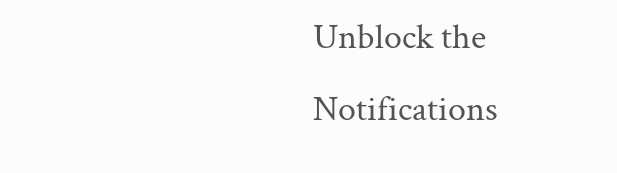Unblock the Notifications